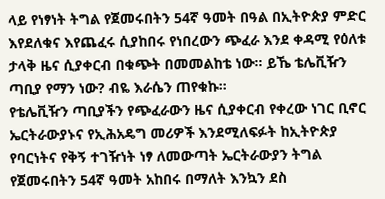ላይ የነፃነት ትግል የጀመሩበትን 54ኛ ዓመት በዓል በኢትዮጵያ ምድር እየደለቁና እየጨፈሩ ሲያከበሩ የነበረውን ጭፈራ እንደ ቀዳሚ የዕለቱ ታላቅ ዜና ሲያቀርብ በቁጭት በመመልከቴ ነው፡፡ ይኼ ቴሌቪዥን ጣቢያ የማን ነው? ብዬ እራሴን ጠየቁኩ፡፡
የቴሌቪዥን ጣቢያችን የጭፈራውን ዜና ሲያቀርብ የቀረው ነገር ቢኖር ኤርትራውያኑና የኢሕአዴግ መሪዎች እንደሚለፍፉት ከኢትዮጵያ የባርነትና የቅኝ ተገዥነት ነፃ ለመውጣት ኤርትራውያን ትግል የጀመሩበትን 54ኛ ዓመት አከበሩ በማለት እንኳን ደስ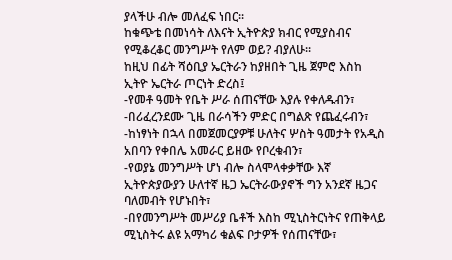ያላችሁ ብሎ መለፈፍ ነበር፡፡
ከቁጭቴ በመነሳት ለእናት ኢትዮጵያ ክብር የሚያስብና የሚቆረቆር መንግሥት የለም ወይ? ብያለሁ፡፡
ከዚህ በፊት ሻዕቢያ ኤርትራን ከያዘበት ጊዜ ጀምሮ እስከ ኢትዮ ኤርትራ ጦርነት ድረስ፤
-የመቶ ዓመት የቤት ሥራ ሰጠናቸው እያሉ የቀለዱብን፣
-በሪፈረንደሙ ጊዜ በራሳችን ምድር በግልጽ የጨፈሩብን፣
-ከነፃነት በኋላ በመጀመርያዎቹ ሁለትና ሦስት ዓመታት የአዲስ አበባን የቀበሌ አመራር ይዘው የቦረቁብን፣
-የወያኔ መንግሥት ሆነ ብሎ ስላሞላቀቃቸው እኛ ኢትዮጵያውያን ሁለተኛ ዜጋ ኤርትራውያኖች ግን አንደኛ ዜጋና ባለመብት የሆኑበት፣
-በየመንግሥት መሥሪያ ቤቶች እስከ ሚኒስትርነትና የጠቅላይ ሚኒስትሩ ልዩ አማካሪ ቁልፍ ቦታዎች የሰጠናቸው፣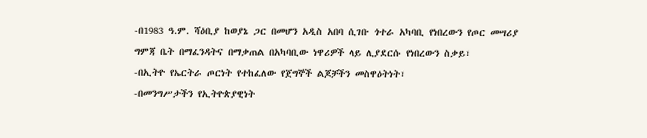-በ1983 ዓ.ም. ሻዕቢያ ከወያኔ ጋር በመሆን አዲስ አበባ ሲገቡ ጎተራ አካባቢ የነበረውን የጦር መሣሪያ ግምጃ ቤት በማፈንዳትና በማቃጠል በአካባቢው ነዋሪዎች ላይ ሊያደርሱ የነበረውን ስቃይ፣
-በኢትዮ የኤርትራ ጦርነት የተከፈለው የጀግኞች ልጆቻችን መስዋዕትነት፣
-በመንግሥታችን የኢትዮጵያዊነት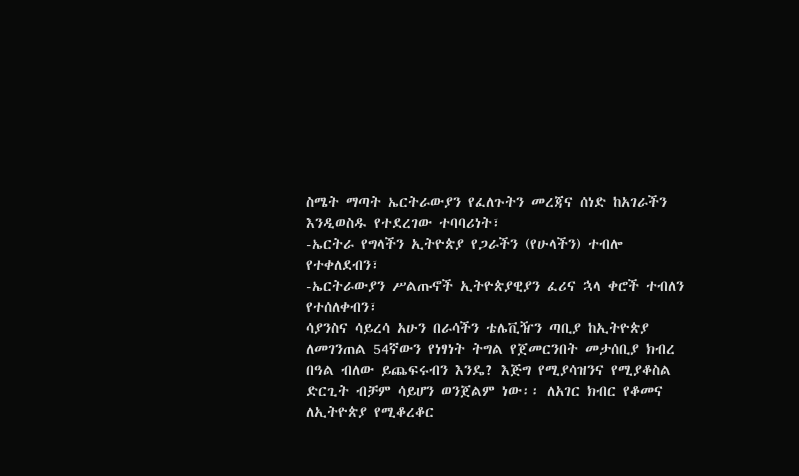ስሜት ማጣት ኤርትራውያን የፈለጉትን መረጃና ሰነድ ከአገራችን እንዲወስዱ የተደረገው ተባባሪነት፣
-ኤርትራ የግላችን ኢትዮጵያ የጋራችን (የሁላችን) ተብሎ የተቀለደብን፣
-ኤርትራውያን ሥልጡኖች ኢትዮጵያዊያን ፈሪና ኋላ ቀሮች ተብለን የተሰለቀብን፣
ሳያንስና ሳይረሳ አሁን በራሳችን ቴሌቪዥን ጣቢያ ከኢትዮጵያ ለመገንጠል 54ኛውን የነፃነት ትግል የጀመርንበት መታሰቢያ ክብረ በዓል ብለው ይጨፍሩብን እንዴ? እጅግ የሚያሳዝንና የሚያቆስል ድርጊት ብቻም ሳይሆን ወንጀልም ነው፡፡ ለአገር ክብር የቆመና ለኢትዮጵያ የሚቆረቆር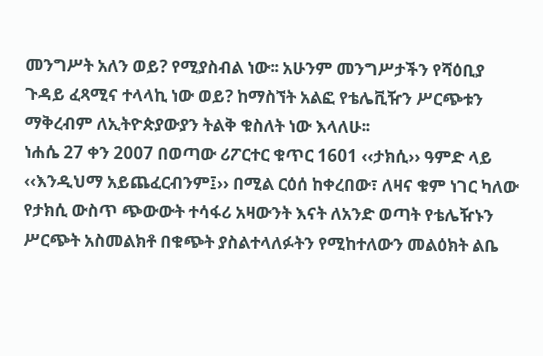መንግሥት አለን ወይ? የሚያስብል ነው፡፡ አሁንም መንግሥታችን የሻዕቢያ ጉዳይ ፈጻሚና ተላላኪ ነው ወይ? ከማስኘት አልፎ የቴሌቪዥን ሥርጭቱን ማቅረብም ለኢትዮጵያውያን ትልቅ ቁስለት ነው እላለሁ፡፡
ነሐሴ 27 ቀን 2007 በወጣው ሪፖርተር ቁጥር 1601 ‹‹ታክሲ›› ዓምድ ላይ ‹‹እንዲህማ አይጨፈርብንም፤›› በሚል ርዕሰ ከቀረበው፣ ለዛና ቁም ነገር ካለው የታክሲ ውስጥ ጭውውት ተሳፋሪ አዛውንት እናት ለአንድ ወጣት የቴሌዥኑን ሥርጭት አስመልክቶ በቁጭት ያስልተላለፉትን የሚከተለውን መልዕክት ልቤ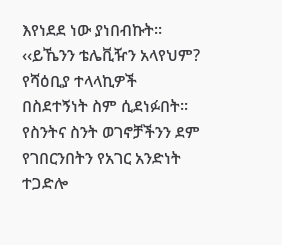እየነደደ ነው ያነበብኩት፡፡
‹‹ይኼንን ቴሌቪዥን አላየህም? የሻዕቢያ ተላላኪዎች በስደተኝነት ስም ሲደነፉበት፡፡ የስንትና ስንት ወገኖቻችንን ደም የገበርንበትን የአገር አንድነት ተጋድሎ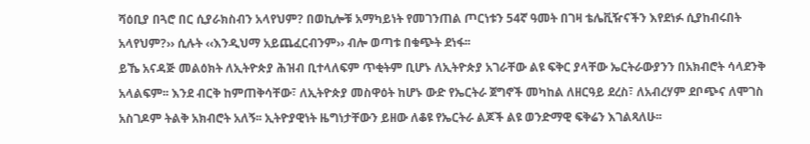ሻዕቢያ በጓሮ በር ሲያራክስብን አላየህም? በወኪሎቹ አማካይነት የመገንጠል ጦርነቱን 54ኛ ዓመት በገዛ ቴሌቪዥናችን እየደነፉ ሲያከብሩበት አላየህም?›› ሲሉት ‹‹እንዲህማ አይጨፈርብንም›› ብሎ ወጣቱ በቁጭት ደነፋ፡፡
ይኼ አናዳጅ መልዕክት ለኢትዮጵያ ሕዝብ ቢተላለፍም ጥቂትም ቢሆኑ ለኢትዮጵያ አገራቸው ልዩ ፍቅር ያላቸው ኤርትራውያንን በአክብሮት ሳላደንቅ አላልፍም፡፡ እንደ ብርቅ ከምጠቅሳቸው፣ ለኢትዮጵያ መስዋዕት ከሆኑ ውድ የኤርትራ ጀግኖች መካከል ለዘርዓይ ደረስ፣ ለአብረሃም ደቦጭና ለሞገስ አስገዶም ትልቅ አክብሮት አለኝ፡፡ ኢትዮያዊነት ዜግነታቸውን ይዘው ለቆዩ የኤርትራ ልጆች ልዩ ወንድማዊ ፍቅሬን እገልጻለሁ፡፡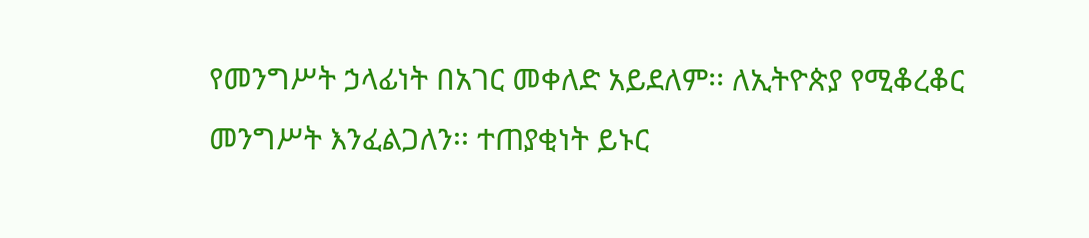የመንግሥት ኃላፊነት በአገር መቀለድ አይደለም፡፡ ለኢትዮጵያ የሚቆረቆር መንግሥት እንፈልጋለን፡፡ ተጠያቂነት ይኑር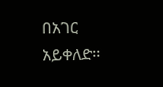በአገር አይቀለድ፡፡